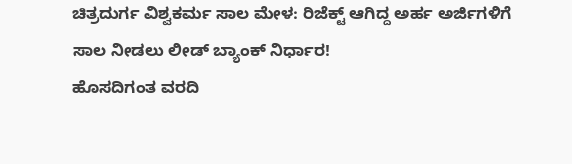ಚಿತ್ರದುರ್ಗ ವಿಶ್ವಕರ್ಮ ಸಾಲ ಮೇಳ: ರಿಜೆಕ್ಟ್ ಆಗಿದ್ದ ಅರ್ಹ ಅರ್ಜಿಗಳಿಗೆ ಸಾಲ ನೀಡಲು ಲೀಡ್ ಬ್ಯಾಂಕ್ ನಿರ್ಧಾರ!
ಹೊಸದಿಗಂತ ವರದಿ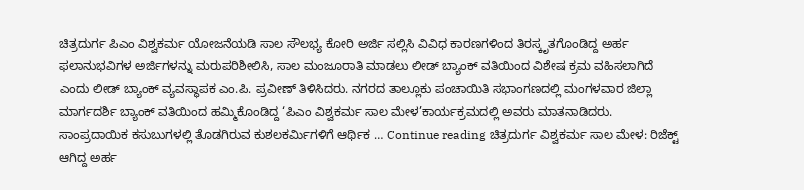ಚಿತ್ರದುರ್ಗ ಪಿಎಂ ವಿಶ್ವಕರ್ಮ ಯೋಜನೆಯಡಿ ಸಾಲ ಸೌಲಭ್ಯ ಕೋರಿ ಅರ್ಜಿ ಸಲ್ಲಿಸಿ ವಿವಿಧ ಕಾರಣಗಳಿಂದ ತಿರಸ್ಕೃತಗೊಂಡಿದ್ದ ಅರ್ಹ ಫಲಾನುಭವಿಗಳ ಅರ್ಜಿಗಳನ್ನು ಮರುಪರಿಶೀಲಿಸಿ, ಸಾಲ ಮಂಜೂರಾತಿ ಮಾಡಲು ಲೀಡ್ ಬ್ಯಾಂಕ್ ವತಿಯಿಂದ ವಿಶೇಷ ಕ್ರಮ ವಹಿಸಲಾಗಿದೆ ಎಂದು ಲೀಡ್ ಬ್ಯಾಂಕ್ ವ್ಯವಸ್ಥಾಪಕ ಎಂ.ಪಿ. ಪ್ರವೀಣ್ ತಿಳಿಸಿದರು. ನಗರದ ತಾಲ್ಲೂಕು ಪಂಚಾಯಿತಿ ಸಭಾಂಗಣದಲ್ಲಿ ಮಂಗಳವಾರ ಜಿಲ್ಲಾ ಮಾರ್ಗದರ್ಶಿ ಬ್ಯಾಂಕ್ ವತಿಯಿಂದ ಹಮ್ಮಿಕೊಂಡಿದ್ದ ‘ಪಿಎಂ ವಿಶ್ವಕರ್ಮ ಸಾಲ ಮೇಳ’ಕಾರ್ಯಕ್ರಮದಲ್ಲಿ ಅವರು ಮಾತನಾಡಿದರು. ಸಾಂಪ್ರದಾಯಿಕ ಕಸುಬುಗಳಲ್ಲಿ ತೊಡಗಿರುವ ಕುಶಲಕರ್ಮಿಗಳಿಗೆ ಆರ್ಥಿಕ … Continue reading ಚಿತ್ರದುರ್ಗ ವಿಶ್ವಕರ್ಮ ಸಾಲ ಮೇಳ: ರಿಜೆಕ್ಟ್ ಆಗಿದ್ದ ಅರ್ಹ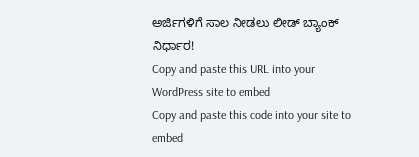ಅರ್ಜಿಗಳಿಗೆ ಸಾಲ ನೀಡಲು ಲೀಡ್ ಬ್ಯಾಂಕ್ ನಿರ್ಧಾರ!
Copy and paste this URL into your WordPress site to embed
Copy and paste this code into your site to embed